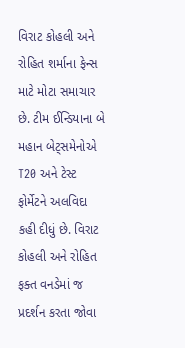વિરાટ કોહલી અને રોહિત શર્માના ફેન્સ માટે મોટા સમાચાર છે. ટીમ ઈન્ડિયાના બે મહાન બેટ્સમેનોએ T20 અને ટેસ્ટ ફોર્મેટને અલવિદા કહી દીધું છે. વિરાટ કોહલી અને રોહિત ફક્ત વનડેમાં જ પ્રદર્શન કરતા જોવા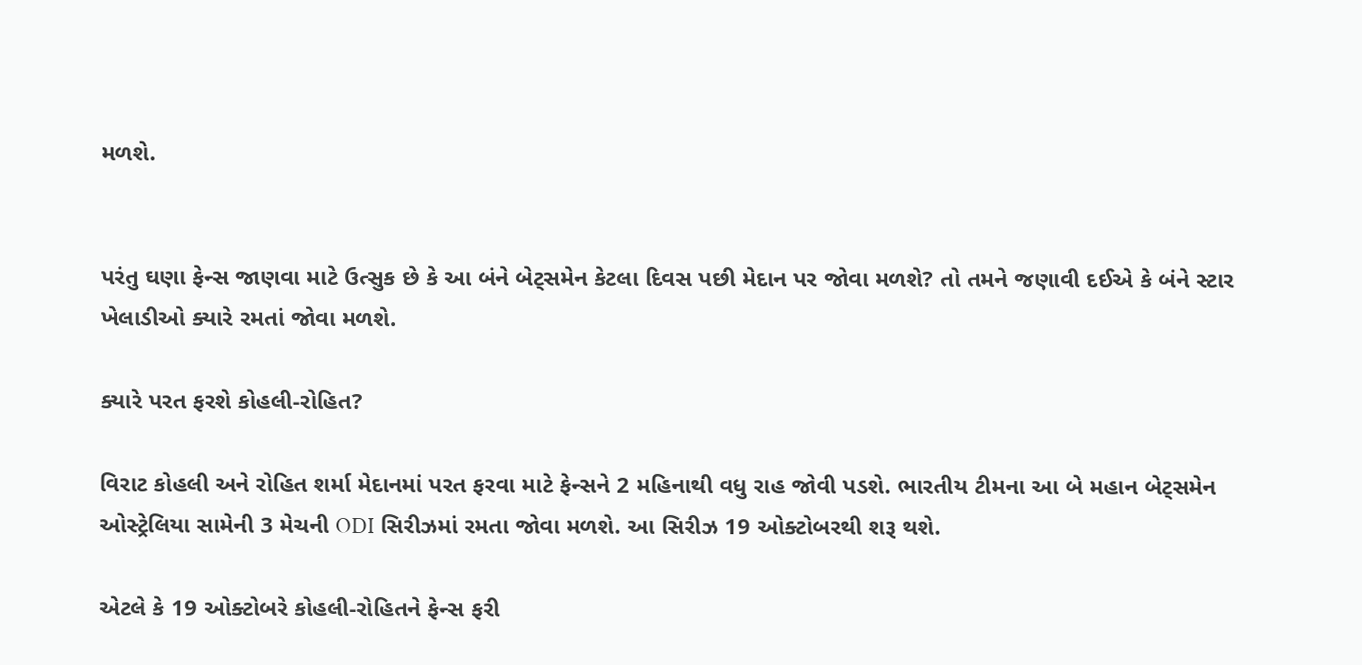મળશે.


પરંતુ ઘણા ફેન્સ જાણવા માટે ઉત્સુક છે કે આ બંને બેટ્સમેન કેટલા દિવસ પછી મેદાન પર જોવા મળશે? તો તમને જણાવી દઈએ કે બંને સ્ટાર ખેલાડીઓ ક્યારે રમતાં જોવા મળશે.

ક્યારે પરત ફરશે કોહલી-રોહિત?

વિરાટ કોહલી અને રોહિત શર્મા મેદાનમાં પરત ફરવા માટે ફેન્સને 2 મહિનાથી વધુ રાહ જોવી પડશે. ભારતીય ટીમના આ બે મહાન બેટ્સમેન ઓસ્ટ્રેલિયા સામેની 3 મેચની ODI સિરીઝમાં રમતા જોવા મળશે. આ સિરીઝ 19 ઓક્ટોબરથી શરૂ થશે.

એટલે કે 19 ઓક્ટોબરે કોહલી-રોહિતને ફેન્સ ફરી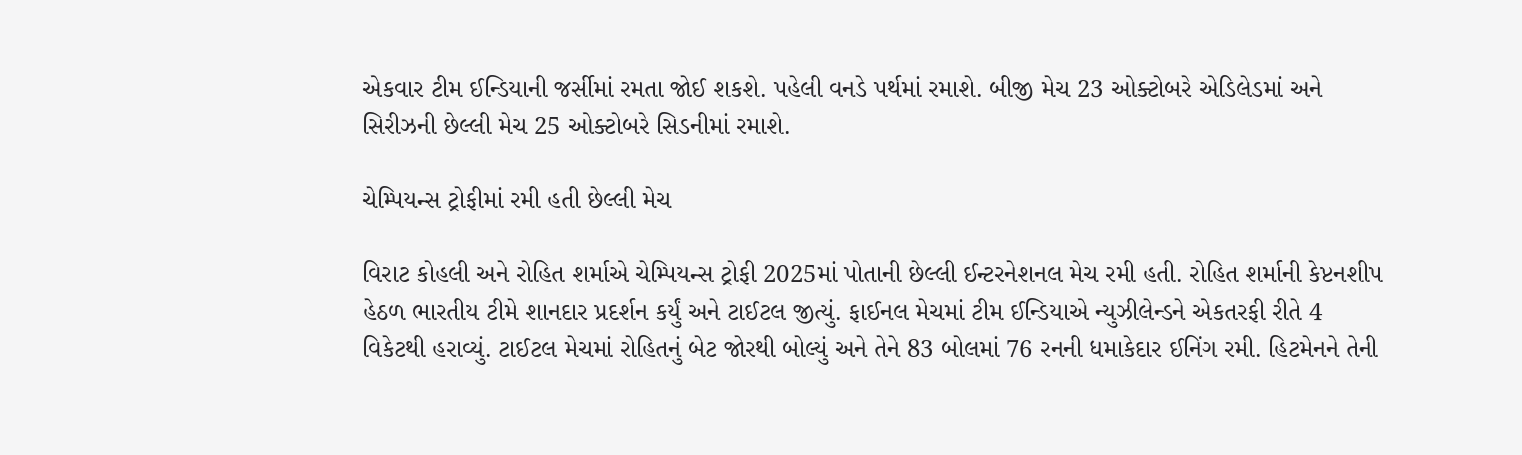એકવાર ટીમ ઈન્ડિયાની જર્સીમાં રમતા જોઈ શકશે. પહેલી વનડે પર્થમાં રમાશે. બીજી મેચ 23 ઓક્ટોબરે એડિલેડમાં અને સિરીઝની છેલ્લી મેચ 25 ઓક્ટોબરે સિડનીમાં રમાશે.

ચેમ્પિયન્સ ટ્રોફીમાં રમી હતી છેલ્લી મેચ

વિરાટ કોહલી અને રોહિત શર્માએ ચેમ્પિયન્સ ટ્રોફી 2025માં પોતાની છેલ્લી ઈન્ટરનેશનલ મેચ રમી હતી. રોહિત શર્માની કેપ્ટનશીપ હેઠળ ભારતીય ટીમે શાનદાર પ્રદર્શન કર્યું અને ટાઈટલ જીત્યું. ફાઈનલ મેચમાં ટીમ ઈન્ડિયાએ ન્યુઝીલેન્ડને એકતરફી રીતે 4 વિકેટથી હરાવ્યું. ટાઈટલ મેચમાં રોહિતનું બેટ જોરથી બોલ્યું અને તેને 83 બોલમાં 76 રનની ધમાકેદાર ઈનિંગ રમી. હિટમેનને તેની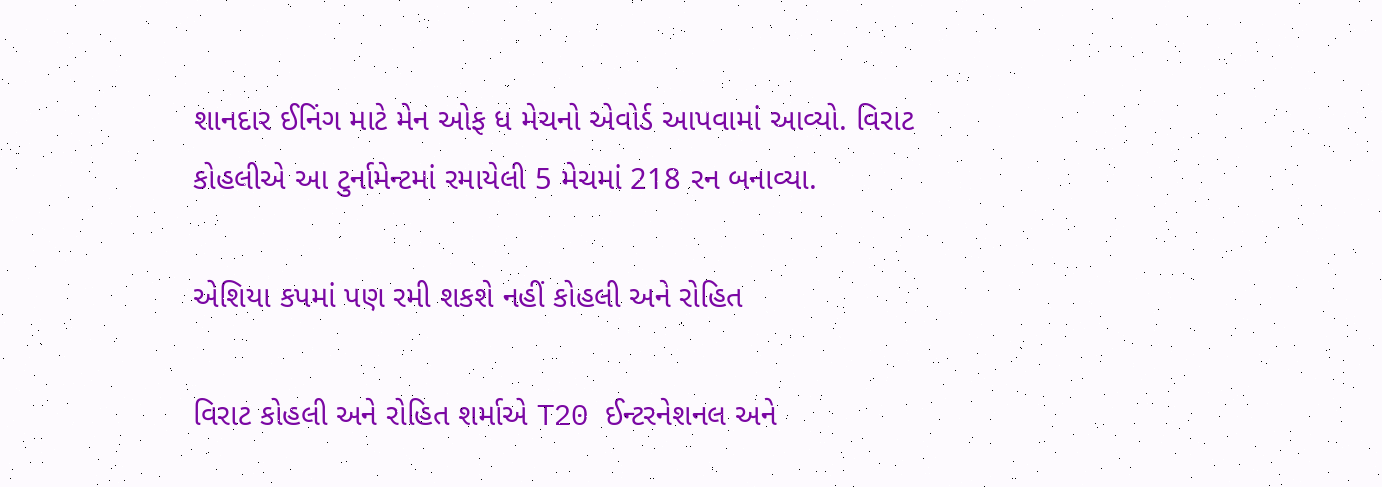શાનદાર ઈનિંગ માટે મેન ઓફ ધ મેચનો એવોર્ડ આપવામાં આવ્યો. વિરાટ કોહલીએ આ ટુર્નામેન્ટમાં રમાયેલી 5 મેચમાં 218 રન બનાવ્યા.

એશિયા કપમાં પણ રમી શકશે નહીં કોહલી અને રોહિત

વિરાટ કોહલી અને રોહિત શર્માએ T20 ઈન્ટરનેશનલ અને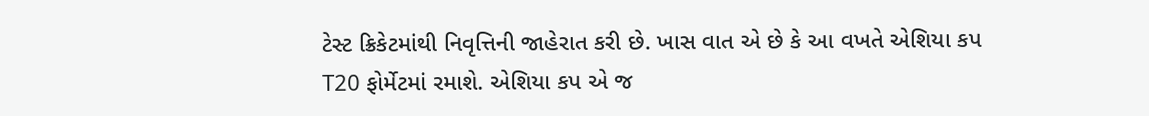ટેસ્ટ ક્રિકેટમાંથી નિવૃત્તિની જાહેરાત કરી છે. ખાસ વાત એ છે કે આ વખતે એશિયા કપ T20 ફોર્મેટમાં રમાશે. એશિયા કપ એ જ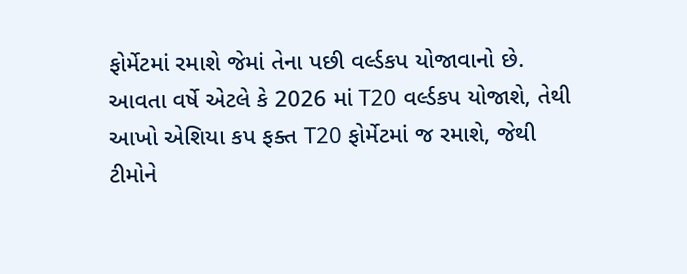ફોર્મેટમાં રમાશે જેમાં તેના પછી વર્લ્ડકપ યોજાવાનો છે. આવતા વર્ષે એટલે કે 2026 માં T20 વર્લ્ડકપ યોજાશે, તેથી આખો એશિયા કપ ફક્ત T20 ફોર્મેટમાં જ રમાશે, જેથી ટીમોને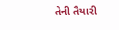તેની તૈયારી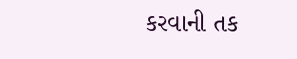કરવાની તક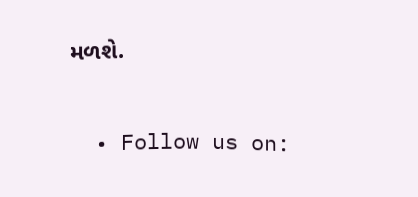મળશે.


  • Follow us on: